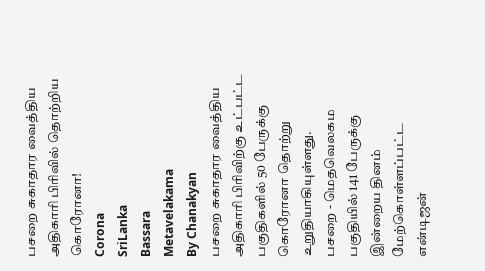பசறை சுகாதார வைத்திய அதிகாரி பிரிவில் தொற்றிய கொரோனா!
Corona
SriLanka
Bassara
Metavelakama
By Chanakyan
பசறை சுகாதார வைத்திய அதிகாரி பிரிவிற்கு உட்பட்ட பகுதிகளில் 50 பேருக்கு கொரோனா தொற்று உறுதியாகியுள்ளது.
பசறை - மெதவெலகம பகுதியில் 141 பேருக்கு இன்றைய தினம் மேற்கொள்ளப்பட்ட என்டிஜன்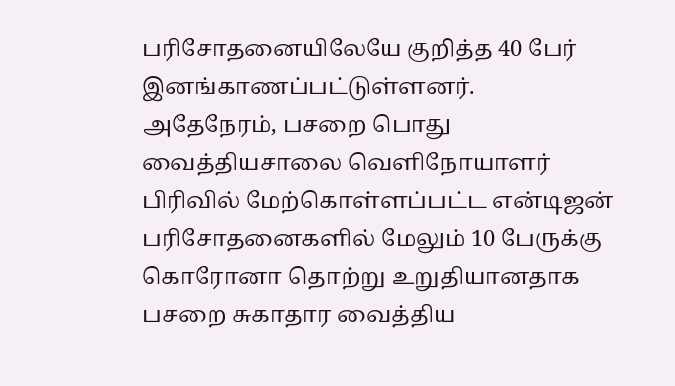பரிசோதனையிலேயே குறித்த 40 பேர் இனங்காணப்பட்டுள்ளனர்.
அதேநேரம், பசறை பொது வைத்தியசாலை வெளிநோயாளர் பிரிவில் மேற்கொள்ளப்பட்ட என்டிஜன் பரிசோதனைகளில் மேலும் 10 பேருக்கு கொரோனா தொற்று உறுதியானதாக பசறை சுகாதார வைத்திய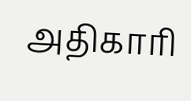அதிகாரி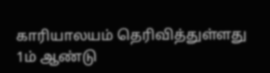காரியாலயம் தெரிவித்துள்ளது
1ம் ஆண்டு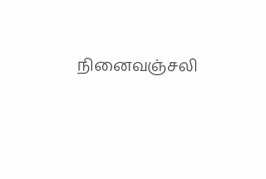நினைவஞ்சலி